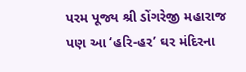પરમ પૂજ્ય શ્રી ડોંગરેજી મહારાજ પણ આ ‘હરિ-હર’ ઘર મંદિરના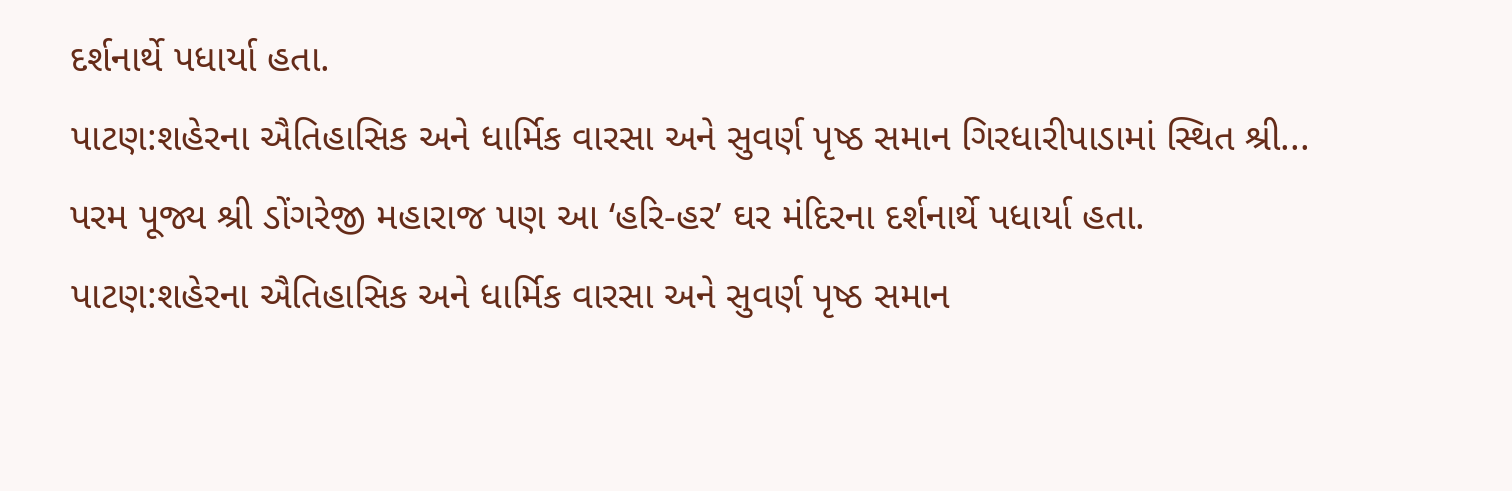દર્શનાર્થે પધાર્યા હતા.
પાટણ:શહેરના ઐતિહાસિક અને ધાર્મિક વારસા અને સુવર્ણ પૃષ્ઠ સમાન ગિરધારીપાડામાં સ્થિત શ્રી...
પરમ પૂજ્ય શ્રી ડોંગરેજી મહારાજ પણ આ ‘હરિ-હર’ ઘર મંદિરના દર્શનાર્થે પધાર્યા હતા.
પાટણ:શહેરના ઐતિહાસિક અને ધાર્મિક વારસા અને સુવર્ણ પૃષ્ઠ સમાન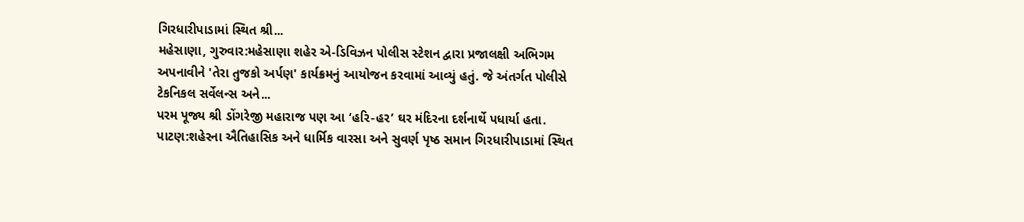ગિરધારીપાડામાં સ્થિત શ્રી...
મહેસાણા, ગુરુવાર:મહેસાણા શહેર એ-ડિવિઝન પોલીસ સ્ટેશન દ્વારા પ્રજાલક્ષી અભિગમ અપનાવીને 'તેરા તુજકો અર્પણ' કાર્યક્રમનું આયોજન કરવામાં આવ્યું હતું. જે અંતર્ગત પોલીસે ટેકનિકલ સર્વેલન્સ અને...
પરમ પૂજ્ય શ્રી ડોંગરેજી મહારાજ પણ આ ‘હરિ-હર’ ઘર મંદિરના દર્શનાર્થે પધાર્યા હતા.
પાટણ:શહેરના ઐતિહાસિક અને ધાર્મિક વારસા અને સુવર્ણ પૃષ્ઠ સમાન ગિરધારીપાડામાં સ્થિત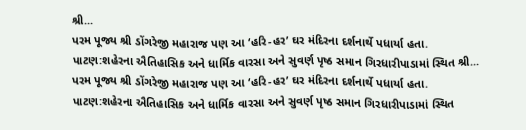શ્રી...
પરમ પૂજ્ય શ્રી ડોંગરેજી મહારાજ પણ આ ‘હરિ-હર’ ઘર મંદિરના દર્શનાર્થે પધાર્યા હતા.
પાટણ:શહેરના ઐતિહાસિક અને ધાર્મિક વારસા અને સુવર્ણ પૃષ્ઠ સમાન ગિરધારીપાડામાં સ્થિત શ્રી...
પરમ પૂજ્ય શ્રી ડોંગરેજી મહારાજ પણ આ ‘હરિ-હર’ ઘર મંદિરના દર્શનાર્થે પધાર્યા હતા.
પાટણ:શહેરના ઐતિહાસિક અને ધાર્મિક વારસા અને સુવર્ણ પૃષ્ઠ સમાન ગિરધારીપાડામાં સ્થિત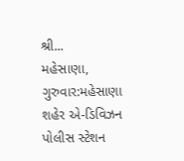શ્રી...
મહેસાણા, ગુરુવાર:મહેસાણા શહેર એ-ડિવિઝન પોલીસ સ્ટેશન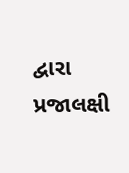દ્વારા પ્રજાલક્ષી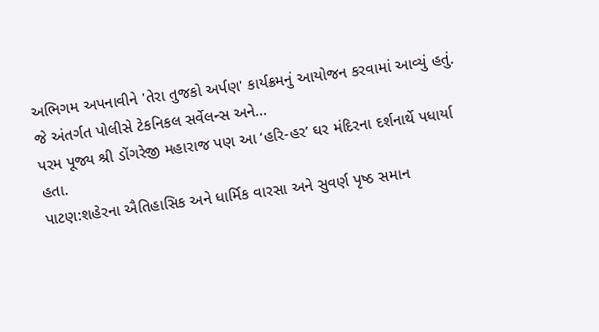અભિગમ અપનાવીને 'તેરા તુજકો અર્પણ' કાર્યક્રમનું આયોજન કરવામાં આવ્યું હતું. જે અંતર્ગત પોલીસે ટેકનિકલ સર્વેલન્સ અને...
પરમ પૂજ્ય શ્રી ડોંગરેજી મહારાજ પણ આ ‘હરિ-હર’ ઘર મંદિરના દર્શનાર્થે પધાર્યા હતા.
પાટણ:શહેરના ઐતિહાસિક અને ધાર્મિક વારસા અને સુવર્ણ પૃષ્ઠ સમાન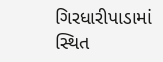ગિરધારીપાડામાં સ્થિત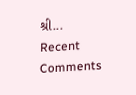શ્રી...
Recent Comments